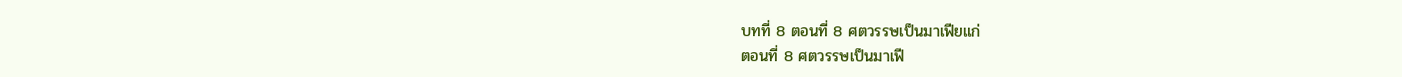บทที่ 8 ตอนที่ 8 ศตวรรษเป็นมาเฟียแก่
ตอนที่ 8 ศตวรรษเป็นมาเฟี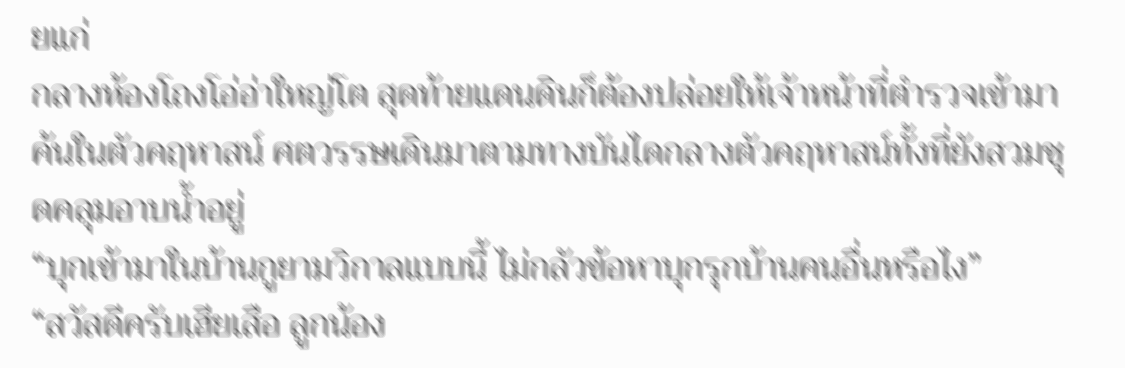ยแก่
กลางห้องโถงโอ่อ่าใหญ่โต สุดท้ายแดนดินก็ต้องปล่อยให้เจ้าหน้าที่ตำรวจเข้ามาค้นในตัวคฤหาสน์ ศตวรรษเดินมาตามทางบันไดกลางตัวคฤหาสน์ทั้งที่ยังสวมชุดคลุมอาบน้ำอยู่
“บุกเข้ามาในบ้านกูยามวิกาลแบบนี้ ไม่กลัวข้อหาบุกรุกบ้านคนอื่นหรือไง”
“สวัสดีครับเฮียเสือ ลูกน้อง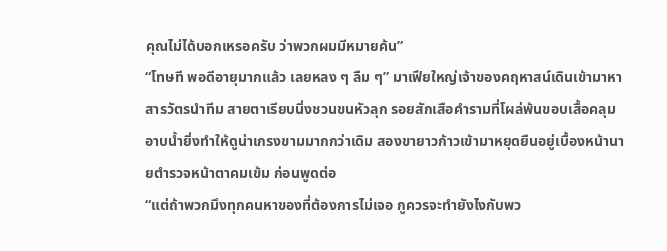คุณไม่ได้บอกเหรอครับ ว่าพวกผมมีหมายค้น”
“โทษที พอดีอายุมากแล้ว เลยหลง ๆ ลืม ๆ” มาเฟียใหญ่เจ้าของคฤหาสน์เดินเข้ามาหาสารวัตรนำทีม สายตาเรียบนิ่งชวนขนหัวลุก รอยสักเสือคำรามที่โผล่พ้นขอบเสื้อคลุมอาบน้ำยิ่งทำให้ดูน่าเกรงขามมากกว่าเดิม สองขายาวก้าวเข้ามาหยุดยืนอยู่เบื้องหน้านายตำรวจหน้าตาคมเข้ม ก่อนพูดต่อ
“แต่ถ้าพวกมึงทุกคนหาของที่ต้องการไม่เจอ กูควรจะทำยังไงกับพว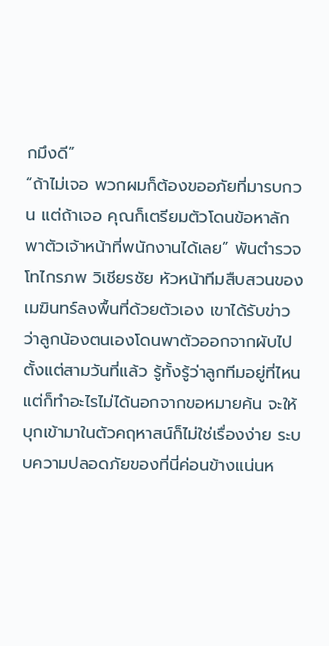กมึงดี”
“ถ้าไม่เจอ พวกผมก็ต้องขออภัยที่มารบกวน แต่ถ้าเจอ คุณก็เตรียมตัวโดนข้อหาลักพาตัวเจ้าหน้าที่พนักงานได้เลย” พันตำรวจโทไกรภพ วิเชียรชัย หัวหน้าทีมสืบสวนของเมฆินทร์ลงพื้นที่ด้วยตัวเอง เขาได้รับข่าวว่าลูกน้องตนเองโดนพาตัวออกจากผับไปตั้งแต่สามวันที่แล้ว รู้ทั้งรู้ว่าลูกทีมอยู่ที่ไหน แต่ก็ทำอะไรไม่ได้นอกจากขอหมายค้น จะให้บุกเข้ามาในตัวคฤหาสน์ก็ไม่ใช่เรื่องง่าย ระบบความปลอดภัยของที่นี่ค่อนข้างแน่นห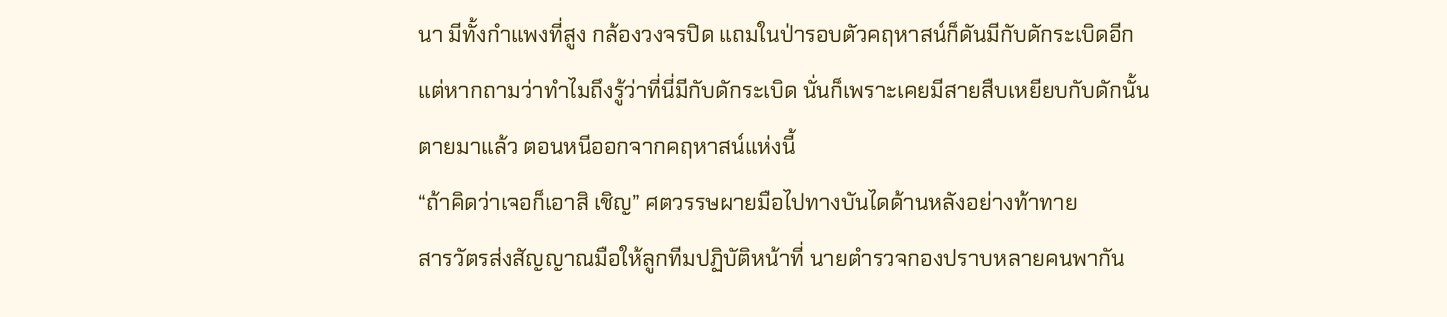นา มีทั้งกำแพงที่สูง กล้องวงจรปิด แถมในป่ารอบตัวคฤหาสน์ก็ดันมีกับดักระเบิดอีก
แต่หากถามว่าทำไมถึงรู้ว่าที่นี่มีกับดักระเบิด นั่นก็เพราะเคยมีสายสืบเหยียบกับดักนั้นตายมาแล้ว ตอนหนีออกจากคฤหาสน์แห่งนี้
“ถ้าคิดว่าเจอก็เอาสิ เชิญ” ศตวรรษผายมือไปทางบันไดด้านหลังอย่างท้าทาย
สารวัตรส่งสัญญาณมือให้ลูกทีมปฏิบัติหน้าที่ นายตำรวจกองปราบหลายคนพากัน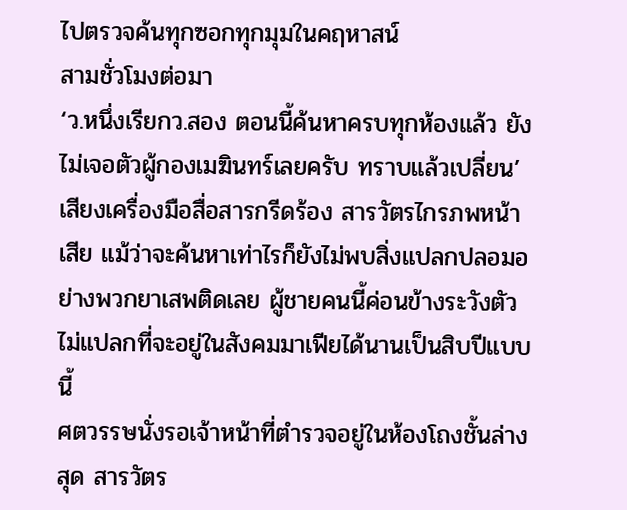ไปตรวจค้นทุกซอกทุกมุมในคฤหาสน์
สามชั่วโมงต่อมา
‘ว.หนึ่งเรียกว.สอง ตอนนี้ค้นหาครบทุกห้องแล้ว ยังไม่เจอตัวผู้กองเมฆินทร์เลยครับ ทราบแล้วเปลี่ยน’
เสียงเครื่องมือสื่อสารกรีดร้อง สารวัตรไกรภพหน้าเสีย แม้ว่าจะค้นหาเท่าไรก็ยังไม่พบสิ่งแปลกปลอมอย่างพวกยาเสพติดเลย ผู้ชายคนนี้ค่อนข้างระวังตัว ไม่แปลกที่จะอยู่ในสังคมมาเฟียได้นานเป็นสิบปีแบบนี้
ศตวรรษนั่งรอเจ้าหน้าที่ตำรวจอยู่ในห้องโถงชั้นล่างสุด สารวัตร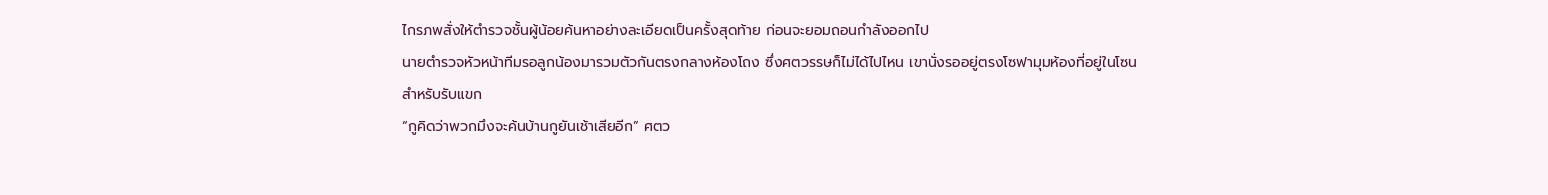ไกรภพสั่งให้ตำรวจชั้นผู้น้อยค้นหาอย่างละเอียดเป็นครั้งสุดท้าย ก่อนจะยอมถอนกำลังออกไป
นายตำรวจหัวหน้าทีมรอลูกน้องมารวมตัวกันตรงกลางห้องโถง ซึ่งศตวรรษก็ไม่ได้ไปไหน เขานั่งรออยู่ตรงโซฟามุมห้องที่อยู่ในโซนสำหรับรับแขก
“กูคิดว่าพวกมึงจะค้นบ้านกูยันเช้าเสียอีก” ศตว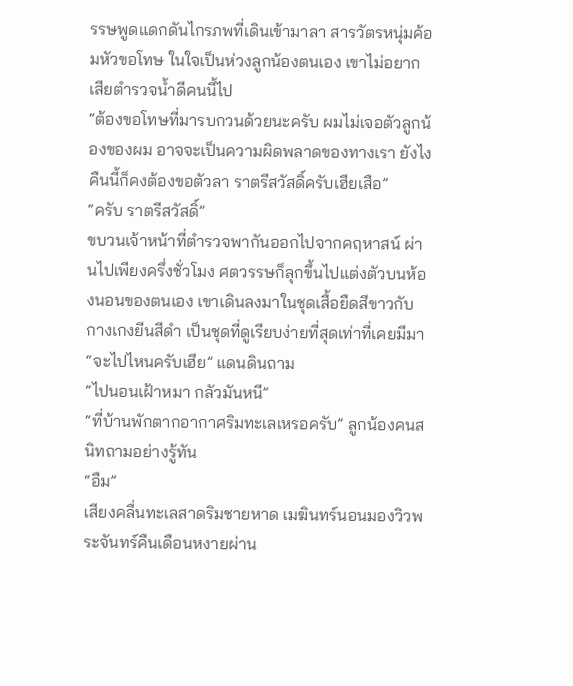รรษพูดแดกดันไกรภพที่เดินเข้ามาลา สารวัตรหนุ่มค้อมหัวขอโทษ ในใจเป็นห่วงลูกน้องตนเอง เขาไม่อยากเสียตำรวจน้ำดีคนนี้ไป
“ต้องขอโทษที่มารบกวนด้วยนะครับ ผมไม่เจอตัวลูกน้องของผม อาจจะเป็นความผิดพลาดของทางเรา ยังไงคืนนี้ก็คงต้องขอตัวลา ราตรีสวัสดิ์ครับเฮียเสือ”
“ครับ ราตรีสวัสดิ์”
ขบวนเจ้าหน้าที่ตำรวจพากันออกไปจากคฤหาสน์ ผ่านไปเพียงครึ่งชั่วโมง ศตวรรษก็ลุกขึ้นไปแต่งตัวบนห้องนอนของตนเอง เขาเดินลงมาในชุดเสื้อยืดสีขาวกับกางเกงยีนสีดำ เป็นชุดที่ดูเรียบง่ายที่สุดเท่าที่เคยมีมา
“จะไปไหนครับเฮีย” แดนดินถาม
“ไปนอนเฝ้าหมา กลัวมันหนี”
“ที่บ้านพักตากอากาศริมทะเลเหรอครับ” ลูกน้องคนสนิทถามอย่างรู้ทัน
“อืม”
เสียงคลื่นทะเลสาดริมชายหาด เมฆินทร์นอนมองวิวพระจันทร์คืนเดือนหงายผ่าน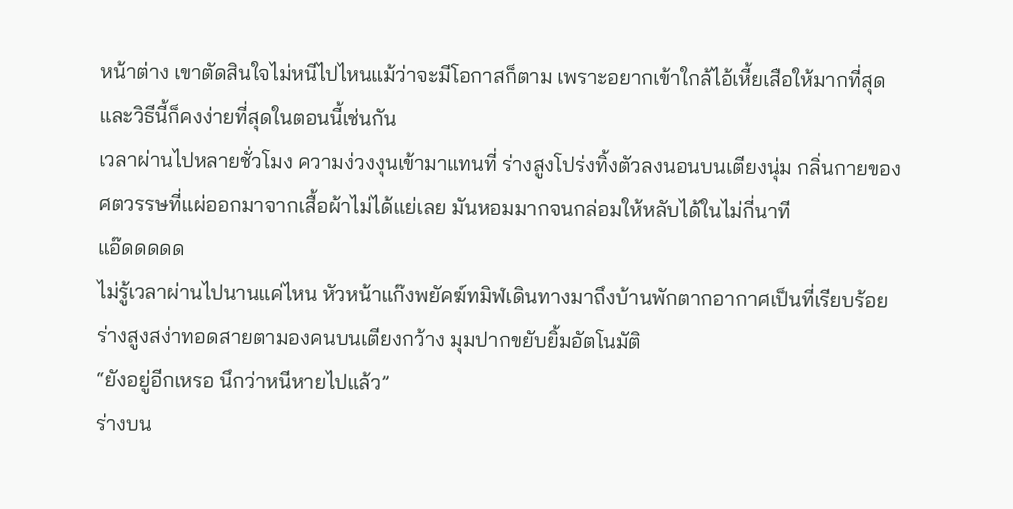หน้าต่าง เขาตัดสินใจไม่หนีไปไหนแม้ว่าจะมีโอกาสก็ตาม เพราะอยากเข้าใกล้ไอ้เหี้ยเสือให้มากที่สุด และวิธีนี้ก็คงง่ายที่สุดในตอนนี้เช่นกัน
เวลาผ่านไปหลายชั่วโมง ความง่วงงุนเข้ามาแทนที่ ร่างสูงโปร่งทิ้งตัวลงนอนบนเตียงนุ่ม กลิ่นกายของศตวรรษที่แผ่ออกมาจากเสื้อผ้าไม่ได้แย่เลย มันหอมมากจนกล่อมให้หลับได้ในไม่กี่นาที
แอ๊ดดดดด
ไม่รู้เวลาผ่านไปนานแค่ไหน หัวหน้าแก๊งพยัคฆ์ทมิฬเดินทางมาถึงบ้านพักตากอากาศเป็นที่เรียบร้อย ร่างสูงสง่าทอดสายตามองคนบนเตียงกว้าง มุมปากขยับยิ้มอัตโนมัติ
“ยังอยู่อีกเหรอ นึกว่าหนีหายไปแล้ว”
ร่างบน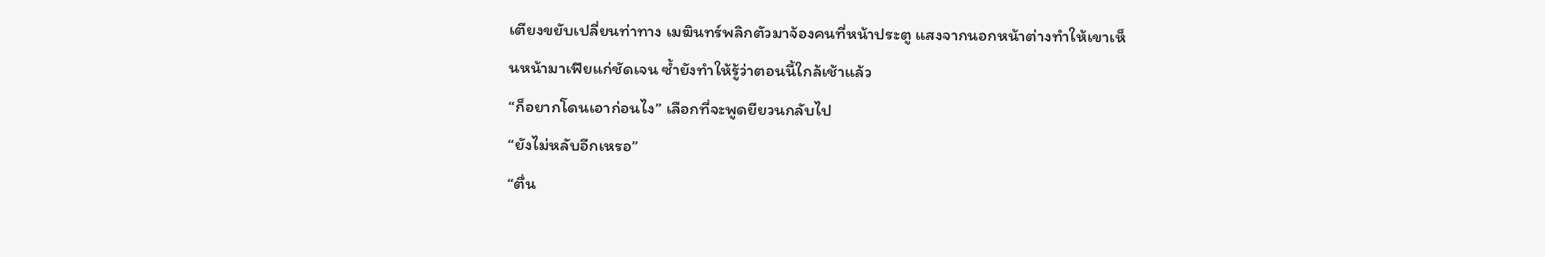เตียงขยับเปลี่ยนท่าทาง เมฆินทร์พลิกตัวมาจ้องคนที่หน้าประตู แสงจากนอกหน้าต่างทำให้เขาเห็นหน้ามาเฟียแก่ชัดเจน ซ้ำยังทำให้รู้ว่าตอนนี้ใกล้เช้าแล้ว
“ก็อยากโดนเอาก่อนไง” เลือกที่จะพูดยียวนกลับไป
“ยังไม่หลับอีกเหรอ”
“ตื่น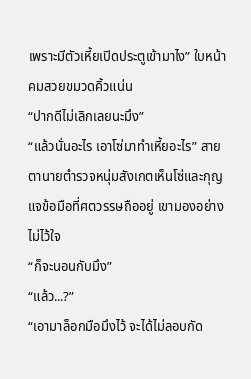เพราะมีตัวเหี้ยเปิดประตูเข้ามาไง” ใบหน้าคมสวยขมวดคิ้วแน่น
“ปากดีไม่เลิกเลยนะมึง”
“แล้วนั่นอะไร เอาโซ่มาทำเหี้ยอะไร” สายตานายตำรวจหนุ่มสังเกตเห็นโซ่และกุญแจข้อมือที่ศตวรรษถืออยู่ เขามองอย่างไม่ไว้ใจ
“ก็จะนอนกับมึง”
“แล้ว...?”
“เอามาล็อกมือมึงไว้ จะได้ไม่ลอบกัด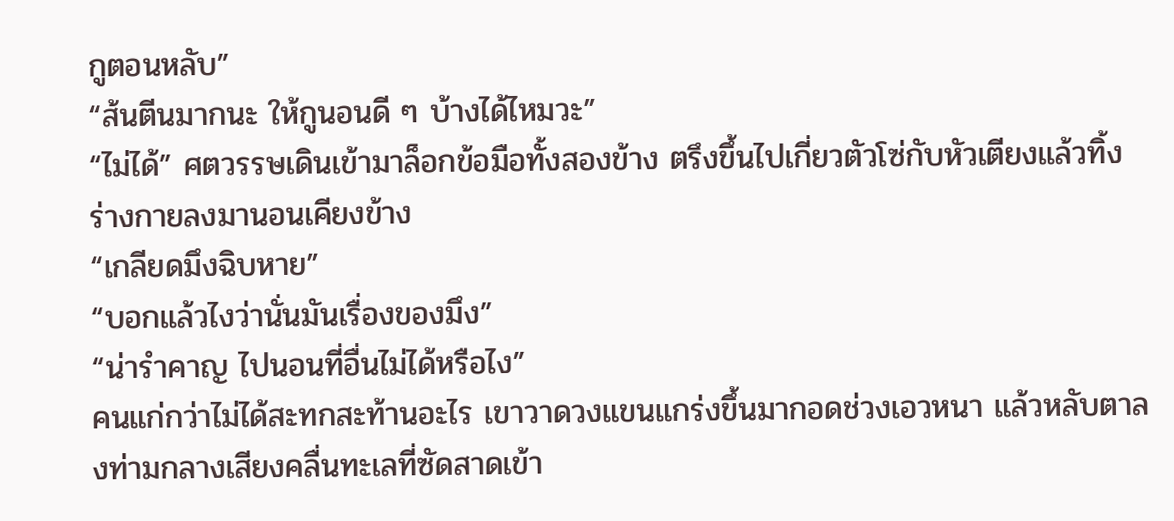กูตอนหลับ”
“ส้นตีนมากนะ ให้กูนอนดี ๆ บ้างได้ไหมวะ”
“ไม่ได้” ศตวรรษเดินเข้ามาล็อกข้อมือทั้งสองข้าง ตรึงขึ้นไปเกี่ยวตัวโซ่กับหัวเตียงแล้วทิ้งร่างกายลงมานอนเคียงข้าง
“เกลียดมึงฉิบหาย”
“บอกแล้วไงว่านั่นมันเรื่องของมึง”
“น่ารำคาญ ไปนอนที่อื่นไม่ได้หรือไง”
คนแก่กว่าไม่ได้สะทกสะท้านอะไร เขาวาดวงแขนแกร่งขึ้นมากอดช่วงเอวหนา แล้วหลับตาลงท่ามกลางเสียงคลื่นทะเลที่ซัดสาดเข้า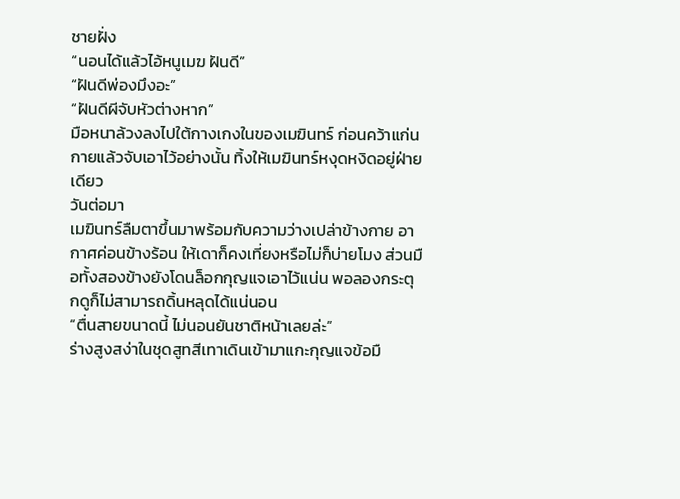ชายฝั่ง
“นอนได้แล้วไอ้หนูเมฆ ฝันดี”
“ฝันดีพ่องมึงอะ”
“ฝันดีผีจับหัวต่างหาก”
มือหนาล้วงลงไปใต้กางเกงในของเมฆินทร์ ก่อนคว้าแก่นกายแล้วจับเอาไว้อย่างนั้น ทิ้งให้เมฆินทร์หงุดหงิดอยู่ฝ่ายเดียว
วันต่อมา
เมฆินทร์ลืมตาขึ้นมาพร้อมกับความว่างเปล่าข้างกาย อากาศค่อนข้างร้อน ให้เดาก็คงเที่ยงหรือไม่ก็บ่ายโมง ส่วนมือทั้งสองข้างยังโดนล็อกกุญแจเอาไว้แน่น พอลองกระตุกดูก็ไม่สามารถดิ้นหลุดได้แน่นอน
“ตื่นสายขนาดนี้ ไม่นอนยันชาติหน้าเลยล่ะ”
ร่างสูงสง่าในชุดสูทสีเทาเดินเข้ามาแกะกุญแจข้อมื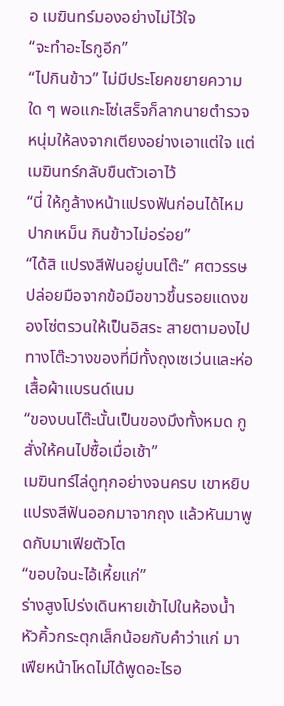อ เมฆินทร์มองอย่างไม่ไว้ใจ
“จะทำอะไรกูอีก”
“ไปกินข้าว” ไม่มีประโยคขยายความใด ๆ พอแกะโซ่เสร็จก็ลากนายตำรวจหนุ่มให้ลงจากเตียงอย่างเอาแต่ใจ แต่เมฆินทร์กลับขืนตัวเอาไว้
“นี่ ให้กูล้างหน้าแปรงฟันก่อนได้ไหม ปากเหม็น กินข้าวไม่อร่อย”
“ได้สิ แปรงสีฟันอยู่บนโต๊ะ” ศตวรรษปล่อยมือจากข้อมือขาวขึ้นรอยแดงของโซ่ตรวนให้เป็นอิสระ สายตามองไปทางโต๊ะวางของที่มีทั้งถุงเซเว่นและห่อเสื้อผ้าแบรนด์เนม
“ของบนโต๊ะนั้นเป็นของมึงทั้งหมด กูสั่งให้คนไปซื้อเมื่อเช้า”
เมฆินทร์ไล่ดูทุกอย่างจนครบ เขาหยิบแปรงสีฟันออกมาจากถุง แล้วหันมาพูดกับมาเฟียตัวโต
“ขอบใจนะไอ้เหี้ยแก่”
ร่างสูงโปร่งเดินหายเข้าไปในห้องน้ำ หัวคิ้วกระตุกเล็กน้อยกับคำว่าแก่ มาเฟียหน้าโหดไม่ได้พูดอะไรอ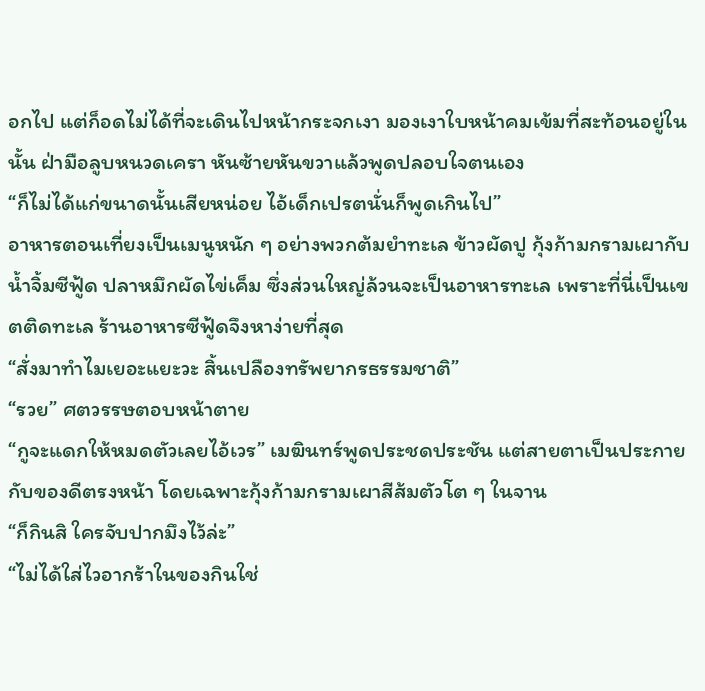อกไป แต่ก็อดไม่ได้ที่จะเดินไปหน้ากระจกเงา มองเงาใบหน้าคมเข้มที่สะท้อนอยู่ในนั้น ฝ่ามือลูบหนวดเครา หันซ้ายหันขวาแล้วพูดปลอบใจตนเอง
“ก็ไม่ได้แก่ขนาดนั้นเสียหน่อย ไอ้เด็กเปรตนั่นก็พูดเกินไป”
อาหารตอนเที่ยงเป็นเมนูหนัก ๆ อย่างพวกต้มยำทะเล ข้าวผัดปู กุ้งก้ามกรามเผากับน้ำจิ้มซีฟู้ด ปลาหมึกผัดไข่เค็ม ซึ่งส่วนใหญ่ล้วนจะเป็นอาหารทะเล เพราะที่นี่เป็นเขตติดทะเล ร้านอาหารซีฟู้ดจึงหาง่ายที่สุด
“สั่งมาทำไมเยอะแยะวะ สิ้นเปลืองทรัพยากรธรรมชาติ”
“รวย” ศตวรรษตอบหน้าตาย
“กูจะแดกให้หมดตัวเลยไอ้เวร” เมฆินทร์พูดประชดประชัน แต่สายตาเป็นประกายกับของดีตรงหน้า โดยเฉพาะกุ้งก้ามกรามเผาสีส้มตัวโต ๆ ในจาน
“ก็กินสิ ใครจับปากมึงไว้ล่ะ”
“ไม่ได้ใส่ไวอากร้าในของกินใช่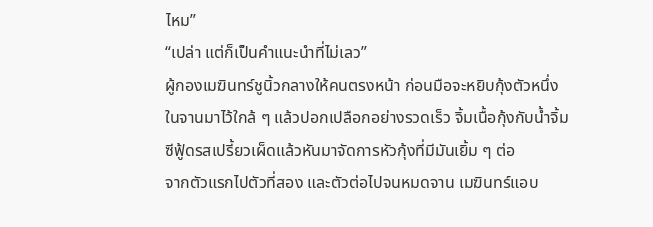ไหม”
“เปล่า แต่ก็เป็นคำแนะนำที่ไม่เลว”
ผู้กองเมฆินทร์ชูนิ้วกลางให้คนตรงหน้า ก่อนมือจะหยิบกุ้งตัวหนึ่งในจานมาไว้ใกล้ ๆ แล้วปอกเปลือกอย่างรวดเร็ว จิ้มเนื้อกุ้งกับน้ำจิ้มซีฟู้ดรสเปรี้ยวเผ็ดแล้วหันมาจัดการหัวกุ้งที่มีมันเยิ้ม ๆ ต่อ
จากตัวแรกไปตัวที่สอง และตัวต่อไปจนหมดจาน เมฆินทร์แอบ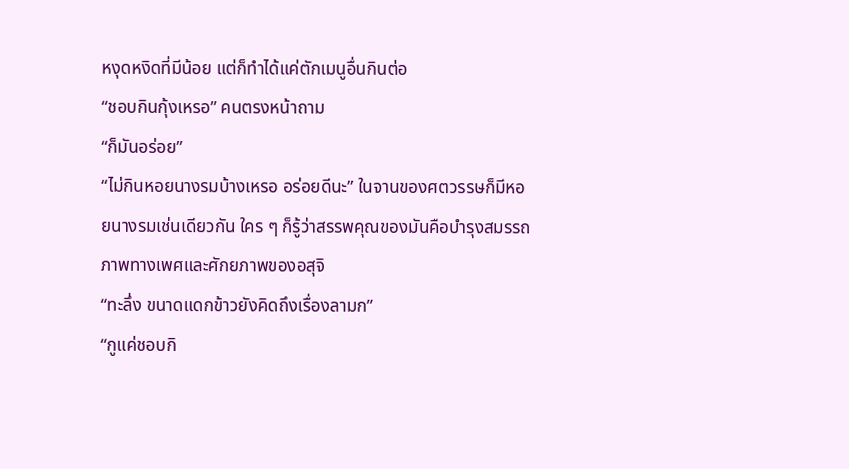หงุดหงิดที่มีน้อย แต่ก็ทำได้แค่ตักเมนูอื่นกินต่อ
“ชอบกินกุ้งเหรอ” คนตรงหน้าถาม
“ก็มันอร่อย”
“ไม่กินหอยนางรมบ้างเหรอ อร่อยดีนะ” ในจานของศตวรรษก็มีหอยนางรมเช่นเดียวกัน ใคร ๆ ก็รู้ว่าสรรพคุณของมันคือบำรุงสมรรถภาพทางเพศและศักยภาพของอสุจิ
“ทะลึ่ง ขนาดแดกข้าวยังคิดถึงเรื่องลามก”
“กูแค่ชอบกิ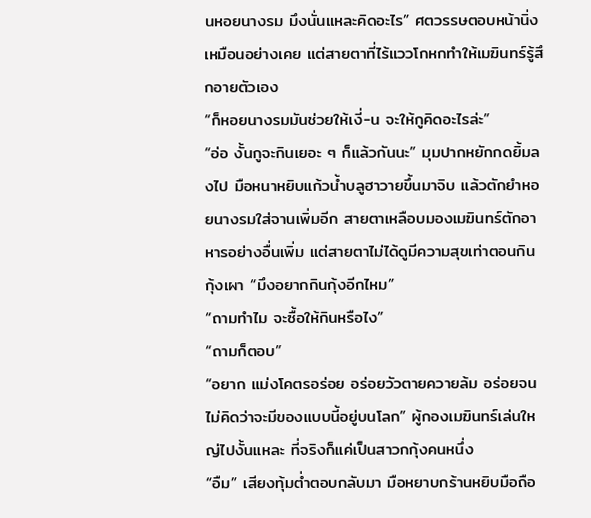นหอยนางรม มึงนั่นแหละคิดอะไร” ศตวรรษตอบหน้านิ่งเหมือนอย่างเคย แต่สายตาที่ไร้แววโกหกทำให้เมฆินทร์รู้สึกอายตัวเอง
“ก็หอยนางรมมันช่วยให้เงี่-น จะให้กูคิดอะไรล่ะ”
“อ่อ งั้นกูจะกินเยอะ ๆ ก็แล้วกันนะ” มุมปากหยักกดยิ้มลงไป มือหนาหยิบแก้วน้ำบลูฮาวายขึ้นมาจิบ แล้วตักยำหอยนางรมใส่จานเพิ่มอีก สายตาเหลือบมองเมฆินทร์ตักอาหารอย่างอื่นเพิ่ม แต่สายตาไม่ได้ดูมีความสุขเท่าตอนกินกุ้งเผา “มึงอยากกินกุ้งอีกไหม”
“ถามทำไม จะซื้อให้กินหรือไง”
“ถามก็ตอบ”
“อยาก แม่งโคตรอร่อย อร่อยวัวตายควายล้ม อร่อยจนไม่คิดว่าจะมีของแบบนี้อยู่บนโลก” ผู้กองเมฆินทร์เล่นใหญ่ไปงั้นแหละ ที่จริงก็แค่เป็นสาวกกุ้งคนหนึ่ง
“อืม” เสียงทุ้มต่ำตอบกลับมา มือหยาบกร้านหยิบมือถือ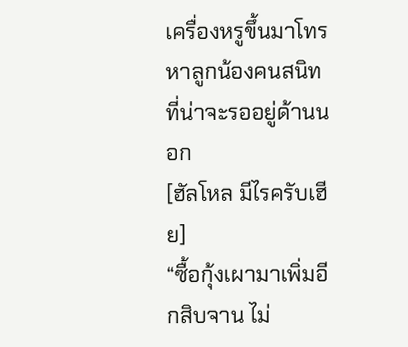เครื่องหรูขึ้นมาโทรหาลูกน้องคนสนิทที่น่าจะรออยู่ด้านนอก
[ฮัลโหล มีไรครับเฮีย]
“ซื้อกุ้งเผามาเพิ่มอีกสิบจาน ไม่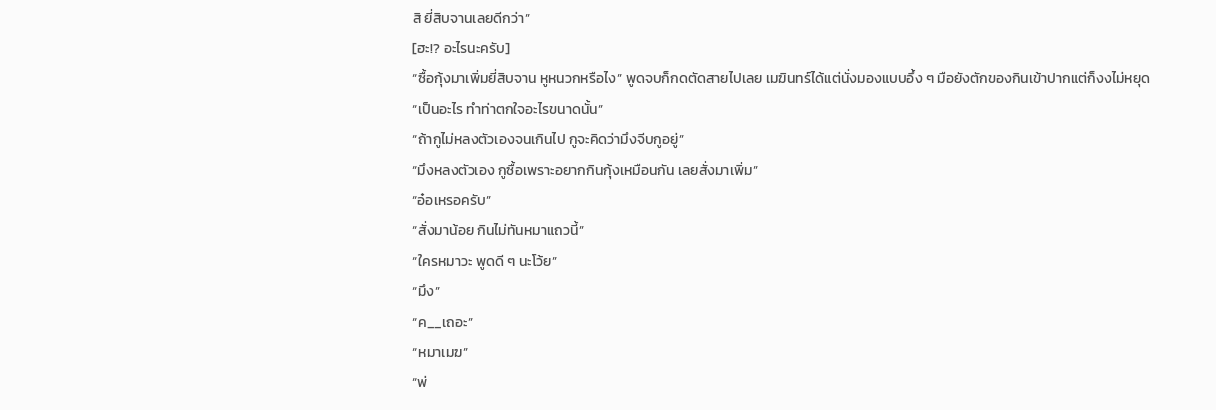สิ ยี่สิบจานเลยดีกว่า”
[ฮะ!? อะไรนะครับ]
“ซื้อกุ้งมาเพิ่มยี่สิบจาน หูหนวกหรือไง” พูดจบก็กดตัดสายไปเลย เมฆินทร์ได้แต่นั่งมองแบบอึ้ง ๆ มือยังตักของกินเข้าปากแต่ก็งงไม่หยุด “เป็นอะไร ทำท่าตกใจอะไรขนาดนั้น”
“ถ้ากูไม่หลงตัวเองจนเกินไป กูจะคิดว่ามึงจีบกูอยู่”
“มึงหลงตัวเอง กูซื้อเพราะอยากกินกุ้งเหมือนกัน เลยสั่งมาเพิ่ม”
“อ๋อเหรอครับ”
“สั่งมาน้อย กินไม่ทันหมาแถวนี้”
“ใครหมาวะ พูดดี ๆ นะโว้ย”
“มึง”
“ค__เถอะ”
“หมาเมฆ”
“พ่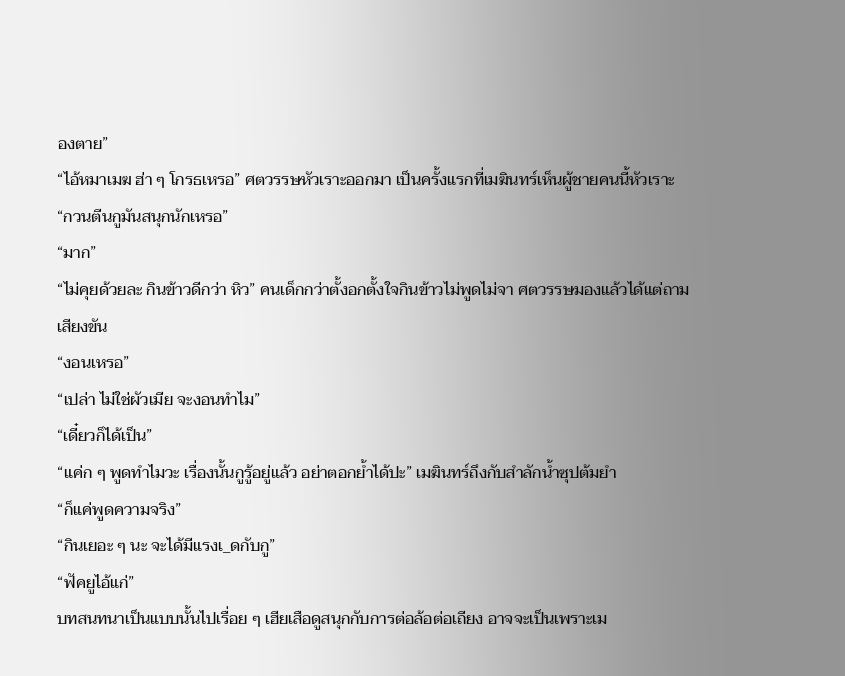องตาย”
“ไอ้หมาเมฆ ฮ่า ๆ โกรธเหรอ” ศตวรรษหัวเราะออกมา เป็นครั้งแรกที่เมฆินทร์เห็นผู้ชายคนนี้หัวเราะ
“กวนตีนกูมันสนุกนักเหรอ”
“มาก”
“ไม่คุยด้วยละ กินข้าวดีกว่า หิว” คนเด็กกว่าตั้งอกตั้งใจกินข้าวไม่พูดไม่จา ศตวรรษมองแล้วได้แต่ถามเสียงขัน
“งอนเหรอ”
“เปล่า ไม่ใช่ผัวเมีย จะงอนทำไม”
“เดี๋ยวก็ได้เป็น”
“แค่ก ๆ พูดทำไมวะ เรื่องนั้นกูรู้อยู่แล้ว อย่าตอกย้ำได้ปะ” เมฆินทร์ถึงกับสำลักน้ำซุปต้มยำ
“ก็แค่พูดความจริง”
“กินเยอะ ๆ นะ จะได้มีแรงเ_ดกับกู”
“ฟัคยูไอ้แก่”
บทสนทนาเป็นแบบนั้นไปเรื่อย ๆ เฮียเสือดูสนุกกับการต่อล้อต่อเถียง อาจจะเป็นเพราะเม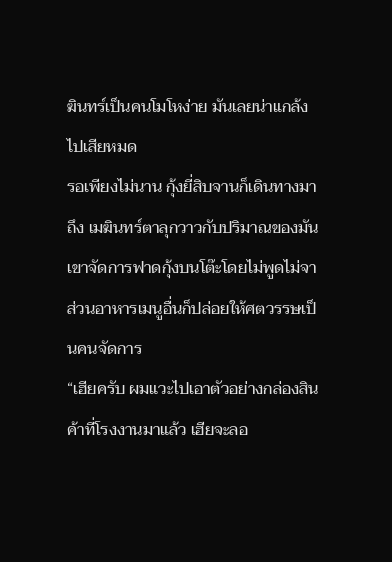ฆินทร์เป็นคนโมโหง่าย มันเลยน่าแกล้งไปเสียหมด
รอเพียงไม่นาน กุ้งยี่สิบจานก็เดินทางมาถึง เมฆินทร์ตาลุกวาวกับปริมาณของมัน เขาจัดการฟาดกุ้งบนโต๊ะโดยไม่พูดไม่จา ส่วนอาหารเมนูอื่นก็ปล่อยให้ศตวรรษเป็นคนจัดการ
“เฮียครับ ผมแวะไปเอาตัวอย่างกล่องสินค้าที่โรงงานมาแล้ว เฮียจะลอ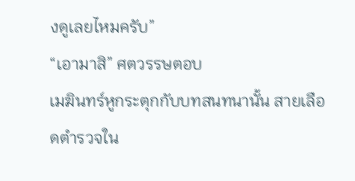งดูเลยไหมครับ”
“เอามาสิ” ศตวรรษตอบ
เมฆินทร์หูกระตุกกับบทสนทนานั้น สายเลือดตำรวจใน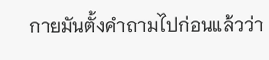กายมันตั้งคำถามไปก่อนแล้วว่า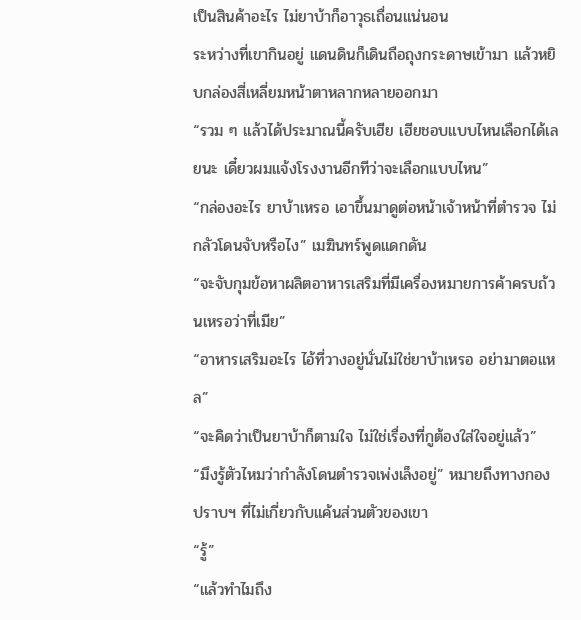เป็นสินค้าอะไร ไม่ยาบ้าก็อาวุธเถื่อนแน่นอน
ระหว่างที่เขากินอยู่ แดนดินก็เดินถือถุงกระดาษเข้ามา แล้วหยิบกล่องสี่เหลี่ยมหน้าตาหลากหลายออกมา
“รวม ๆ แล้วได้ประมาณนี้ครับเฮีย เฮียชอบแบบไหนเลือกได้เลยนะ เดี๋ยวผมแจ้งโรงงานอีกทีว่าจะเลือกแบบไหน”
“กล่องอะไร ยาบ้าเหรอ เอาขึ้นมาดูต่อหน้าเจ้าหน้าที่ตำรวจ ไม่กลัวโดนจับหรือไง” เมฆินทร์พูดแดกดัน
“จะจับกุมข้อหาผลิตอาหารเสริมที่มีเครื่องหมายการค้าครบถ้วนเหรอว่าที่เมีย”
“อาหารเสริมอะไร ไอ้ที่วางอยู่นั่นไม่ใช่ยาบ้าเหรอ อย่ามาตอแหล”
“จะคิดว่าเป็นยาบ้าก็ตามใจ ไม่ใช่เรื่องที่กูต้องใส่ใจอยู่แล้ว”
“มึงรู้ตัวไหมว่ากำลังโดนตำรวจเพ่งเล็งอยู่” หมายถึงทางกองปราบฯ ที่ไม่เกี่ยวกับแค้นส่วนตัวของเขา
“รู้”
“แล้วทำไมถึง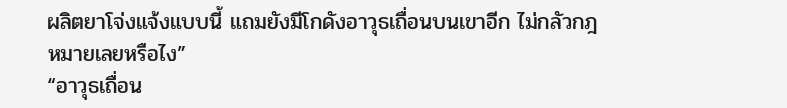ผลิตยาโจ่งแจ้งแบบนี้ แถมยังมีโกดังอาวุธเถื่อนบนเขาอีก ไม่กลัวกฎหมายเลยหรือไง”
“อาวุธเถื่อน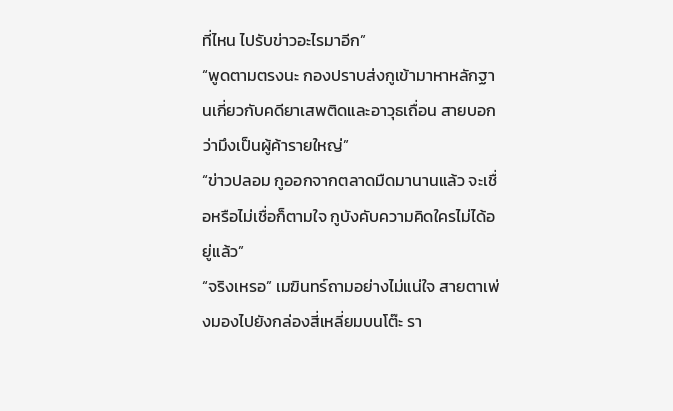ที่ไหน ไปรับข่าวอะไรมาอีก”
“พูดตามตรงนะ กองปราบส่งกูเข้ามาหาหลักฐานเกี่ยวกับคดียาเสพติดและอาวุธเถื่อน สายบอกว่ามึงเป็นผู้ค้ารายใหญ่”
“ข่าวปลอม กูออกจากตลาดมืดมานานแล้ว จะเชื่อหรือไม่เชื่อก็ตามใจ กูบังคับความคิดใครไม่ได้อยู่แล้ว”
“จริงเหรอ” เมฆินทร์ถามอย่างไม่แน่ใจ สายตาเพ่งมองไปยังกล่องสี่เหลี่ยมบนโต๊ะ รา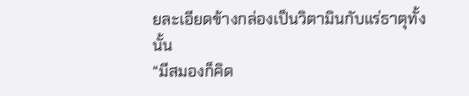ยละเอียดข้างกล่องเป็นวิตามินกับแร่ธาตุทั้งนั้น
“มีสมองก็คิด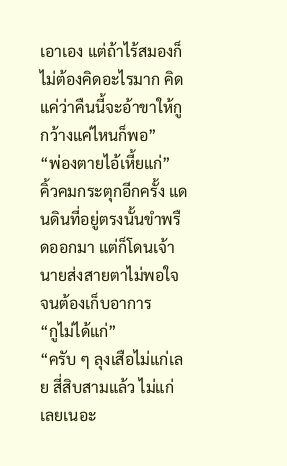เอาเอง แต่ถ้าไร้สมองก็ไม่ต้องคิดอะไรมาก คิดแค่ว่าคืนนี้จะอ้าขาให้กูกว้างแค่ไหนก็พอ”
“พ่องตายไอ้เหี้ยแก่”
คิ้วคมกระตุกอีกครั้ง แดนดินที่อยู่ตรงนั้นขำพรืดออกมา แต่ก็โดนเจ้านายส่งสายตาไม่พอใจจนต้องเก็บอาการ
“กูไม่ได้แก่”
“ครับ ๆ ลุงเสือไม่แก่เลย สี่สิบสามแล้ว ไม่แก่เลยเนอะ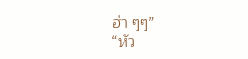ฮ่า ๆๆ”
“หัว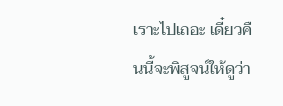เราะไปเถอะ เดี๋ยวคืนนี้จะพิสูจน์ให้ดูว่า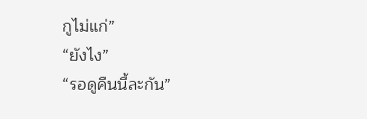กูไม่แก่”
“ยังไง”
“รอดูคืนนี้ละกัน”